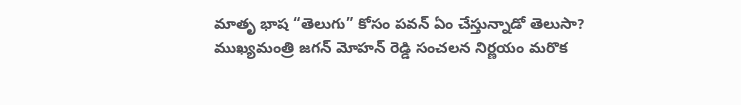మాతృ భాష “తెలుగు” కోసం పవన్ ఏం చేస్తున్నాడో తెలుసా?
ముఖ్యమంత్రి జగన్ మోహన్ రెడ్డి సంచలన నిర్ణయం మరొక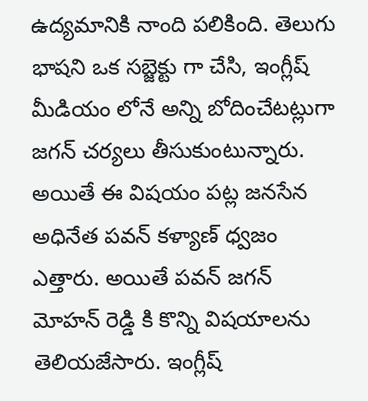ఉద్యమానికి నాంది పలికింది. తెలుగు భాషని ఒక సబ్జెక్టు గా చేసి, ఇంగ్లీష్ మీడియం లోనే అన్ని బోదించేటట్లుగా జగన్ చర్యలు తీసుకుంటున్నారు. అయితే ఈ విషయం పట్ల జనసేన అధినేత పవన్ కళ్యాణ్ ధ్వజం ఎత్తారు. అయితే పవన్ జగన్ మోహన్ రెడ్డి కి కొన్ని విషయాలను తెలియజేసారు. ఇంగ్లీష్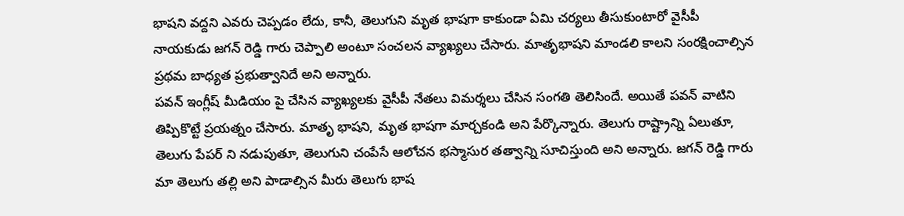భాషని వద్దని ఎవరు చెప్పడం లేదు, కానీ, తెలుగుని మృత భాషగా కాకుండా ఏమి చర్యలు తీసుకుంటారో వైసీపీ నాయకుడు జగన్ రెడ్డి గారు చెప్పాలి అంటూ సంచలన వ్యాఖ్యలు చేసారు. మాతృభాషని మాండలి కాలని సంరక్షించాల్సిన ప్రథమ బాధ్యత ప్రభుత్వానిదే అని అన్నారు.
పవన్ ఇంగ్లీష్ మీడియం పై చేసిన వ్యాఖ్యలకు వైసీపీ నేతలు విమర్శలు చేసిన సంగతి తెలిసిందే. అయితే పవన్ వాటిని తిప్పికొట్టే ప్రయత్నం చేసారు. మాతృ భాషని, మృత భాషగా మార్చకండి అని పేర్కొన్నారు. తెలుగు రాష్ట్రాన్ని ఏలుతూ, తెలుగు పేపర్ ని నడుపుతూ, తెలుగుని చంపేసే ఆలోచన భస్మాసుర తత్వాన్ని సూచిస్తుంది అని అన్నారు. జగన్ రెడ్డి గారు మా తెలుగు తల్లి అని పాడాల్సిన మీరు తెలుగు భాష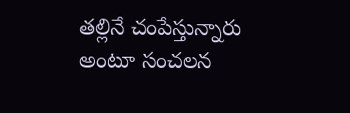తల్లినే చంపేస్తున్నారు అంటూ సంచలన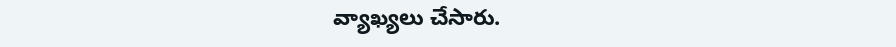వ్యాఖ్యలు చేసారు.